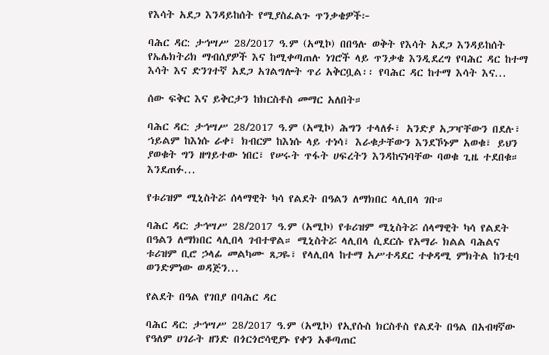የእሳት አደጋ እንዳይከሰት የሚያስፈልጉ ጥንቃቄዎች፦

ባሕር ዳር: ታኅሣሥ 28/2017 ዓ.ም (አሚኮ) በበዓሉ ወቅት የእሳት አደጋ እንዳይከሰት የኤሌክትሪክ ማብሰያዎች እና ከሚቀጣጠሉ ነገሮች ላይ ጥንቃቄ እንዲደረግ የባሕር ዳር ከተማ እሳት እና ድንገተኛ አደጋ አገልግሎት ጥሪ አቅርቧል፡፡ የባሕር ዳር ከተማ እሳት እና...

ሰው ፍቅር እና ይቅርታን ከክርስቶስ መማር አለበት።

ባሕር ዳር: ታኅሣሥ 28/2017 ዓ.ም (አሚኮ) ሕግን ተላለፉ፣ አንድያ አጋዣቸውን በደሉ፣ ኀይልም ከእነሱ ራቀ፣ ክብርም ከእነሱ ላይ ተነሳ፣ እራቁታቸውን እንደኾኑም አወቁ፣ ይህን ያወቁት ግን ዘግይተው ነበር፣ የሠሩት ጥፋት ሀፍረትን እንዳከናነባቸው ባወቁ ጊዜ ተደበቁ። እንደጠፉ...

የቱሪዝም ሚኒስትሯ ሰላማዊት ካሳ የልደት በዓልን ለማክበር ላሊበላ ገቡ።

ባሕር ዳር: ታኅሣሥ 28/2017 ዓ.ም (አሚኮ) የቱሪዝም ሚኒስትሯ ሰላማዊት ካሳ የልደት በዓልን ለማክበር ላሊበላ ገብተዋል። ሚኒስትሯ ላሊበላ ሲደርሱ የአማራ ክልል ባሕልና ቱሪዝም ቢሮ ኃላፊ መልካሙ ጸጋዬ፣ የላሊበላ ከተማ አሥተዳደር ተቀዳሚ ምክትል ከንቲባ ወንድምነው ወዳጅን...

የልደት በዓል የገበያ በባሕር ዳር

ባሕር ዳር: ታኅሣሥ 28/2017 ዓ.ም (አሚኮ) የኢየሱስ ክርስቶስ የልደት በዓል በአብዛኛው የዓለም ሀገራት ዘንድ በጎርጎሮሳዊያኑ የቀን አቆጣጠር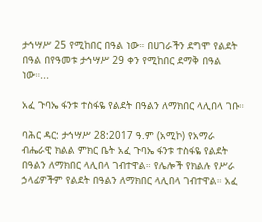ታኅሣሥ 25 የሚከበር በዓል ነው። በሀገራችን ደግሞ የልደት በዓል በየዓመቱ ታኅሣሥ 29 ቀን የሚከበር ደማቅ በዓል ነው።...

አፈ ጉባኤ ፋንቱ ተስፋዬ የልደት በዓልን ለማክበር ላሊበላ ገቡ።

ባሕር ዳር: ታኅሣሥ 28:2017 ዓ.ም (አሚኮ) የአማራ ብሔራዊ ክልል ምክር ቤት አፈ ጉባኤ ፋንቱ ተስፋዬ የልደት በዓልን ለማክበር ላሊበላ ገብተዋል። የሌሎች የክልሉ የሥራ ኃላፊዎችም የልደት በዓልን ለማክበር ላሊበላ ገብተዋል። አፈ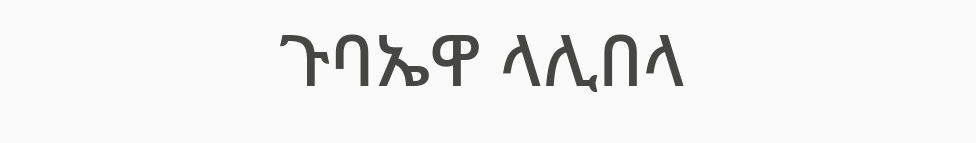ጉባኤዋ ላሊበላ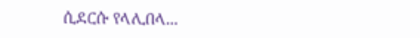ሲደርሱ የላሊበላ...